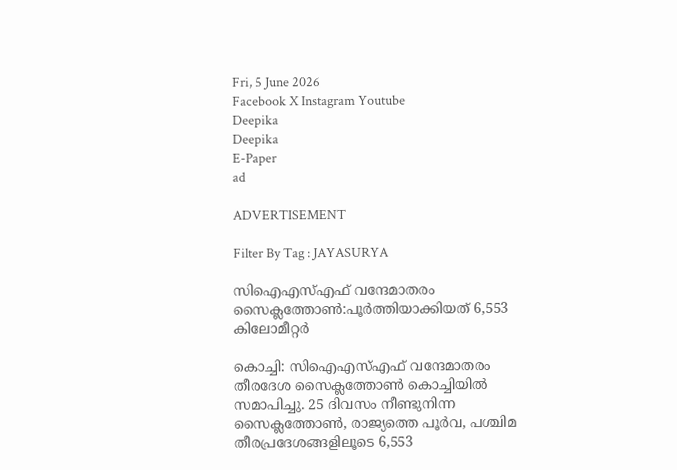Fri, 5 June 2026
Facebook X Instagram Youtube
Deepika
Deepika
E-Paper
ad

ADVERTISEMENT

Filter By Tag : JAYASURYA

സിഐഎസ്എഫ് വന്ദേമാതരം സൈക്ലത്തോൺ:പൂർത്തിയാക്കിയത് 6,553 കിലോമീറ്റർ

കൊച്ചി: സിഐഎസ്എഫ് വന്ദേമാതരം തീരദേശ സൈക്ലത്തോൺ കൊച്ചിയിൽ സമാപിച്ചു. 25 ദിവസം നീണ്ടുനിന്ന സൈക്ലത്തോൺ, രാജ്യത്തെ പൂര്‍വ, പശ്ചിമ തീരപ്രദേശങ്ങളിലൂടെ 6,553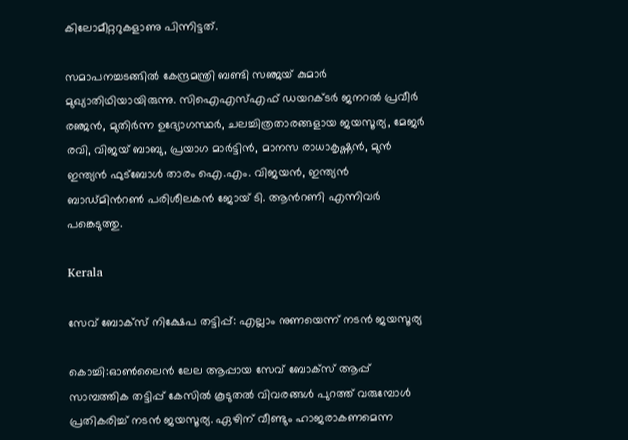കിലോമീറ്ററുകളാണു പിന്നിട്ടത്.

സമാപനച്ചടങ്ങിൽ കേന്ദ്രമന്ത്രി ബണ്ടി സഞ്ജയ് കുമാർ മുഖ്യാതിഥിയായിരുന്നു. സിഐഎസ്എഫ് ഡയറക്ടർ ജനറൽ പ്രവീർ രഞ്ജൻ, മുതിർന്ന ഉദ്യോഗസ്ഥർ, ചലച്ചിത്രതാരങ്ങളായ ജയസൂര്യ, മേജർ രവി, വിജയ് ബാബു, പ്രയാഗ മാർട്ടിൻ, മാനസ രാധാകൃഷ്ണൻ, മുൻ ഇന്ത്യൻ ഫുട്ബോൾ താരം ഐ.എം. വിജയൻ, ഇന്ത്യൻ ബാഡ്മിന്‍റൺ പരിശീലകൻ ജോയ് ടി. ആന്‍റണി എന്നിവർ പങ്കെടുത്തു.

Kerala

സേവ് ബോക്സ് നിക്ഷേപ തട്ടിപ്പ്: എല്ലാം നുണയെന്ന് നടന്‍ ജയസൂര്യ

കൊച്ചി:ഓണ്‍ലൈന്‍ ലേല ആപ്പായ സേവ് ബോക്‌സ് ആപ്പ് സാമ്പത്തിക തട്ടിപ്പ് കേസില്‍ കൂടുതല്‍ വിവരങ്ങള്‍ പുറത്ത് വരുമ്പോള്‍ പ്രതികരിച്ച് നടന്‍ ജയസൂര്യ. ഏഴിന് വീണ്ടും ഹാജരാകണമെന്ന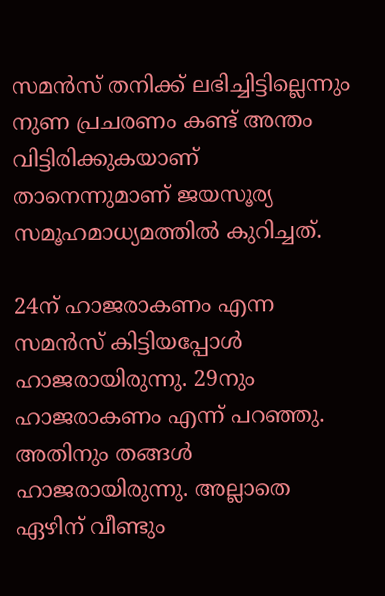സമന്‍സ് തനിക്ക് ലഭിച്ചിട്ടില്ലെന്നും നുണ പ്രചരണം കണ്ട് അന്തം വിട്ടിരിക്കുകയാണ് താനെന്നുമാണ് ജയസൂര്യ സമൂഹമാധ്യമത്തില്‍ കുറിച്ചത്.

24ന് ഹാജരാകണം എന്ന സമന്‍സ് കിട്ടിയപ്പോള്‍ ഹാജരായിരുന്നു. 29നും ഹാജരാകണം എന്ന് പറഞ്ഞു. അതിനും തങ്ങള്‍ ഹാജരായിരുന്നു. അല്ലാതെ ഏഴിന് വീണ്ടും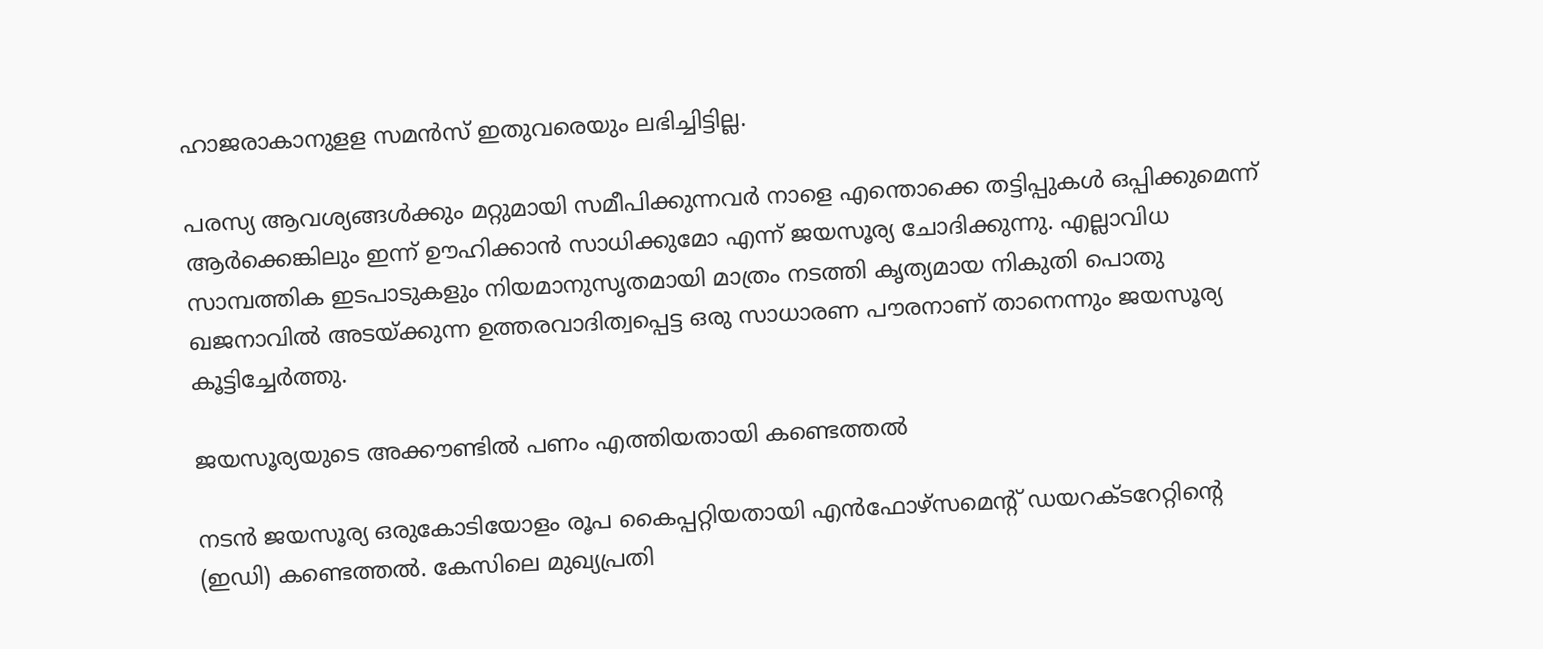ഹാജരാകാനുളള സമന്‍സ് ഇതുവരെയും ലഭിച്ചിട്ടില്ല.

പരസ്യ ആവശ്യങ്ങള്‍ക്കും മറ്റുമായി സമീപിക്കുന്നവര്‍ നാളെ എന്തൊക്കെ തട്ടിപ്പുകള്‍ ഒപ്പിക്കുമെന്ന് ആര്‍ക്കെങ്കിലും ഇന്ന് ഊഹിക്കാന്‍ സാധിക്കുമോ എന്ന് ജയസൂര്യ ചോദിക്കുന്നു. എല്ലാവിധ സാമ്പത്തിക ഇടപാടുകളും നിയമാനുസൃതമായി മാത്രം നടത്തി കൃത്യമായ നികുതി പൊതു ഖജനാവില്‍ അടയ്ക്കുന്ന ഉത്തരവാദിത്വപ്പെട്ട ഒരു സാധാരണ പൗരനാണ് താനെന്നും ജയസൂര്യ കൂട്ടിച്ചേര്‍ത്തു.

ജയസൂര്യയുടെ അക്കൗണ്ടില്‍ പണം എത്തിയതായി കണ്ടെത്തല്‍

നടന്‍ ജയസൂര്യ ഒരുകോടിയോളം രൂപ കൈപ്പറ്റിയതായി എന്‍ഫോഴ്‌സമെന്‍റ് ഡയറക്ടറേറ്റിന്‍റെ (ഇഡി) കണ്ടെത്തല്‍. കേസിലെ മുഖ്യപ്രതി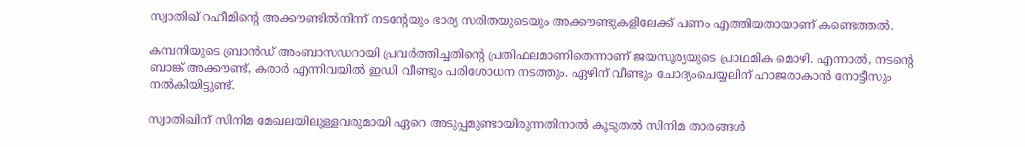സ്വാതിഖ് റഹീമിന്‍റെ അക്കൗണ്ടില്‍നിന്ന് നടന്‍റേയും ഭാര്യ സരിതയുടെയും അക്കൗണ്ടുകളിലേക്ക് പണം എത്തിയതായാണ് കണ്ടെത്തല്‍.

കമ്പനിയുടെ ബ്രാന്‍ഡ് അംബാസഡറായി പ്രവര്‍ത്തിച്ചതിന്‍റെ പ്രതിഫലമാണിതെന്നാണ് ജയസൂര്യയുടെ പ്രാഥമിക മൊഴി. എന്നാല്‍, നടന്‍റെ ബാങ്ക് അക്കൗണ്ട്, കരാര്‍ എന്നിവയില്‍ ഇഡി വീണ്ടും പരിശോധന നടത്തും. ഏഴിന് വീണ്ടും ചോദ്യംചെയ്യലിന് ഹാജരാകാന്‍ നോട്ടീസും നല്‍കിയിട്ടുണ്ട്.

സ്വാതിഖിന് സിനിമ മേഖലയിലുള്ളവരുമായി ഏറെ അടുപ്പമുണ്ടായിരുന്നതിനാല്‍ കൂടുതല്‍ സിനിമ താരങ്ങള്‍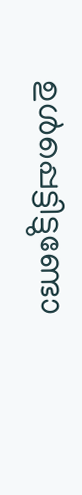ഉള്‍പ്പെട്ടിട്ടുണ്ടോ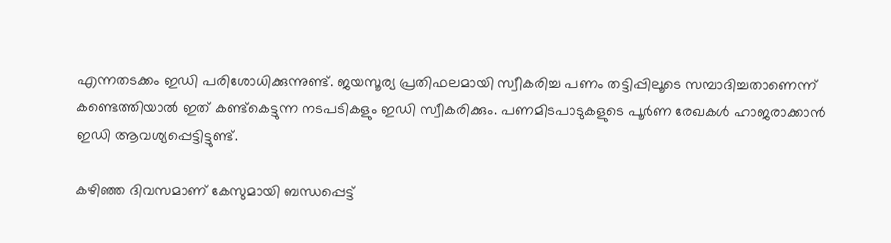എന്നതടക്കം ഇഡി പരിശോധിക്കുന്നുണ്ട്. ജയസൂര്യ പ്രതിഫലമായി സ്വീകരിച്ച പണം തട്ടിപ്പിലൂടെ സമ്പാദിച്ചതാണെന്ന് കണ്ടെത്തിയാല്‍ ഇത് കണ്ട്‌കെട്ടുന്ന നടപടികളും ഇഡി സ്വീകരിക്കും. പണമിടപാടുകളുടെ പൂര്‍ണ രേഖകള്‍ ഹാജരാക്കാന്‍ ഇഡി ആവശ്യപ്പെട്ടിട്ടുണ്ട്.

കഴിഞ്ഞ ദിവസമാണ് കേസുമായി ബന്ധപ്പെട്ട്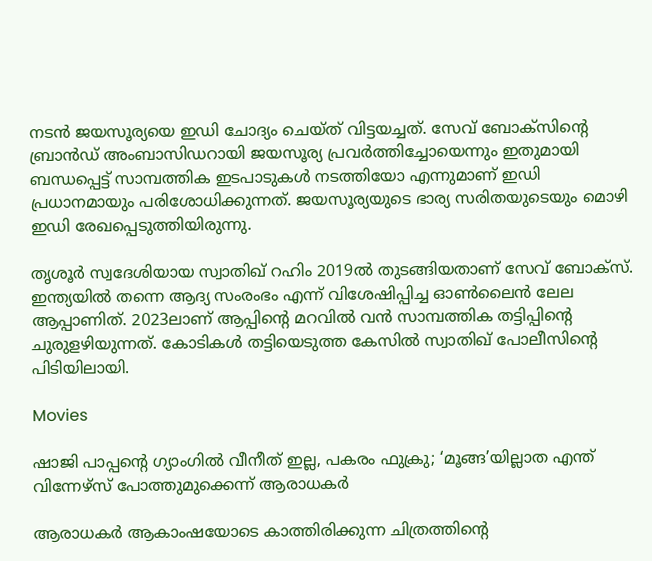നടന്‍ ജയസൂര്യയെ ഇഡി ചോദ്യം ചെയ്ത് വിട്ടയച്ചത്. സേവ് ബോക്‌സിന്‍റെ ബ്രാന്‍ഡ് അംബാസിഡറായി ജയസൂര്യ പ്രവര്‍ത്തിച്ചോയെന്നും ഇതുമായി ബന്ധപ്പെട്ട് സാമ്പത്തിക ഇടപാടുകള്‍ നടത്തിയോ എന്നുമാണ് ഇഡി പ്രധാനമായും പരിശോധിക്കുന്നത്. ജയസൂര്യയുടെ ഭാര്യ സരിതയുടെയും മൊഴി ഇഡി രേഖപ്പെടുത്തിയിരുന്നു.

തൃശൂര്‍ സ്വദേശിയായ സ്വാതിഖ് റഹിം 2019ല്‍ തുടങ്ങിയതാണ് സേവ് ബോക്‌സ്. ഇന്ത്യയില്‍ തന്നെ ആദ്യ സംരംഭം എന്ന് വിശേഷിപ്പിച്ച ഓണ്‍ലൈന്‍ ലേല ആപ്പാണിത്. 2023ലാണ് ആപ്പിന്‍റെ മറവില്‍ വന്‍ സാമ്പത്തിക തട്ടിപ്പിന്‍റെ ചുരുളഴിയുന്നത്. കോടികള്‍ തട്ടിയെടുത്ത കേസില്‍ സ്വാതിഖ് പോലീസിന്‍റെ പിടിയിലായി.

Movies

ഷാജി പാപ്പന്‍റെ ഗ്യാംഗിൽ വീനീത് ഇല്ല, പകരം ഫുക്രു; ‘മൂങ്ങ’യില്ലാത എന്ത് വിന്നേഴ്സ് പോത്തുമുക്കെന്ന് ആരാധകർ

ആരാധകർ ആകാംഷയോടെ കാത്തിരിക്കുന്ന ചിത്രത്തിന്‍റെ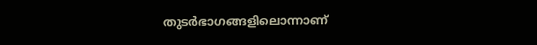തുടർഭാഗങ്ങളിലൊന്നാണ്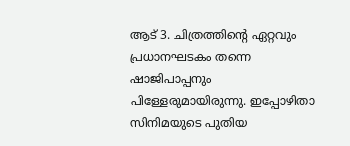ആട് 3. ചിത്രത്തിന്‍റെ ഏറ്റവും പ്രധാനഘടകം തന്നെ ഷാജിപാപ്പനും പിള്ളേരുമായിരുന്നു. ഇപ്പോഴിതാ സിനിമയുടെ പുതിയ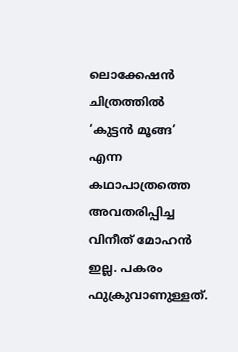ലൊക്കേഷൻ ചിത്രത്തിൽ ‘കുട്ടൻ മൂങ്ങ’ എന്ന കഥാപാത്രത്തെ അവതരിപ്പിച്ച വിനീത് മോഹൻ ഇല്ല. പകരം ഫുക്രുവാണുള്ളത്.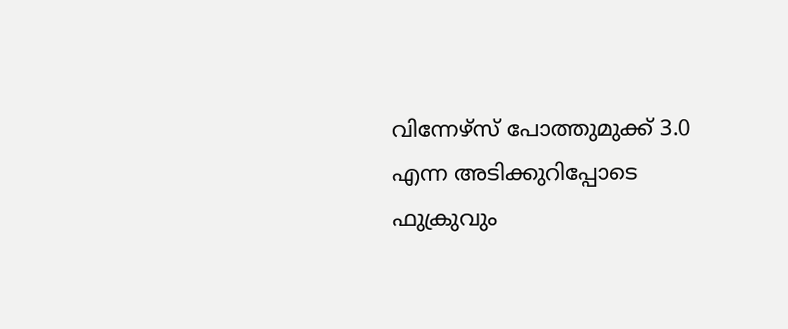വിന്നേഴ്സ് പോത്തുമുക്ക് 3.0 എന്ന അടിക്കുറിപ്പോടെ ഫുക്രുവും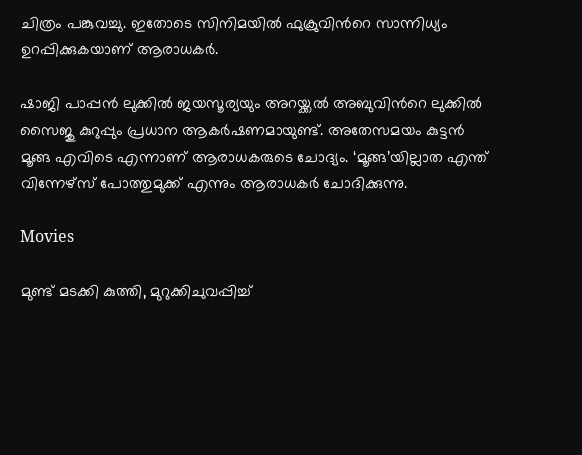ചിത്രം പങ്കുവച്ചു. ഇതോടെ സിനിമയിൽ ഫുക്രുവിന്‍റെ സാന്നിധ്യം ഉറപ്പിക്കുകയാണ് ആരാധകർ.

ഷാജി പാപ്പൻ ലുക്കിൽ ജയസൂര്യയും അറയ്ക്കൽ അബുവിന്‍റെ ലുക്കിൽ സൈജു കുറുപ്പും പ്രധാന ആകർഷണമായുണ്ട്. അതേസമയം കുട്ടൻ മൂങ്ങ എവിടെ എന്നാണ് ആരാധകരുടെ ചോദ്യം. ‘മൂങ്ങ’യില്ലാത എന്ത് വിന്നേഴ്സ് പോത്തുമുക്ക് എന്നും ആരാധകർ ചോദിക്കുന്നു.

Movies

മുണ്ട് മടക്കി കുത്തി, മുറുക്കിചുവപ്പിച്ച്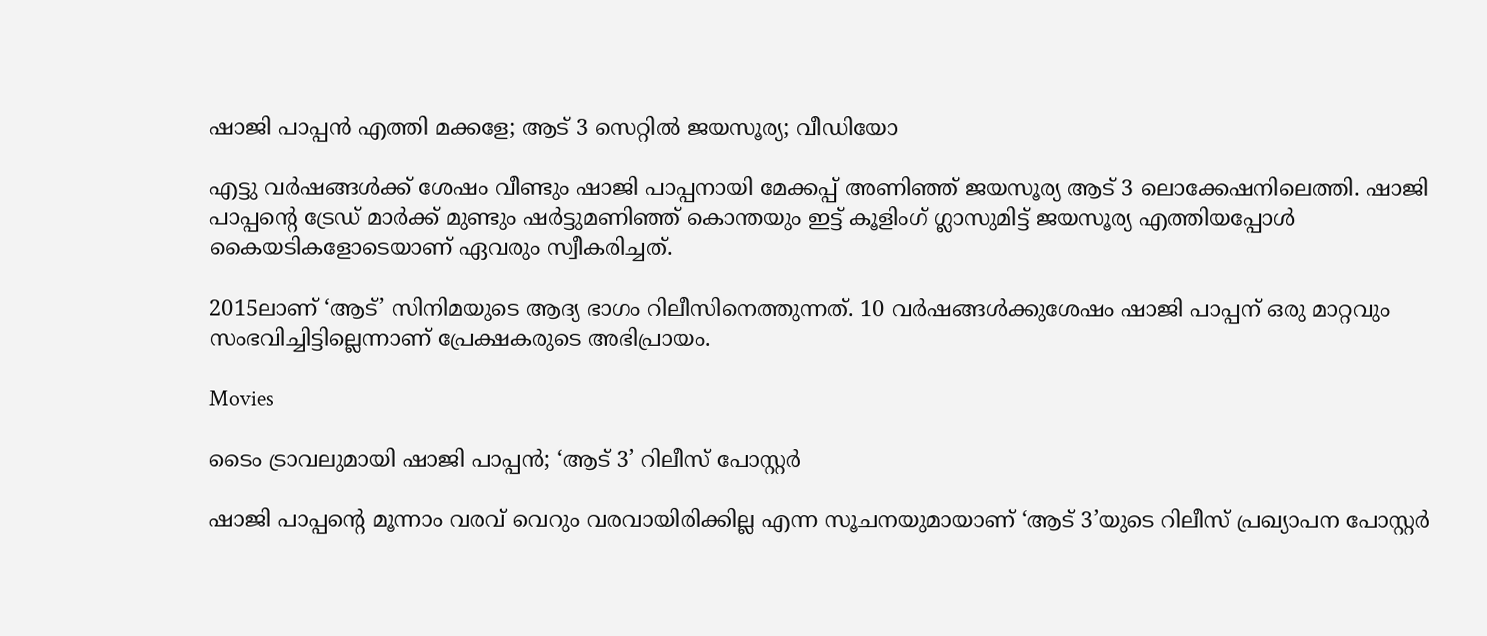ഷാജി പാപ്പൻ എത്തി മക്കളേ; ആട് 3 സെറ്റിൽ ജയസൂര്യ; വീഡിയോ

എട്ടു വർഷങ്ങൾക്ക് ശേഷം വീണ്ടും ഷാജി പാപ്പനായി മേക്കപ്പ് അണിഞ്ഞ് ജയസൂര്യ ആട് 3 ലൊക്കേഷനിലെത്തി. ഷാജി പാപ്പന്‍റെ ട്രേഡ് മാർക്ക് മുണ്ടും ഷർട്ടുമണിഞ്ഞ് കൊന്തയും ഇട്ട് കൂളിംഗ് ഗ്ലാസുമിട്ട് ജയസൂര്യ എത്തിയപ്പോൾ കൈയടികളോടെയാണ് ഏവരും സ്വീകരിച്ചത്.

2015ലാണ് ‘ആട്’ സിനിമയുടെ ആദ്യ ഭാഗം റിലീസിനെത്തുന്നത്. 10 വർഷങ്ങൾക്കുശേഷം ഷാജി പാപ്പന് ഒരു മാറ്റവും സംഭവിച്ചിട്ടില്ലെന്നാണ് പ്രേക്ഷകരുടെ അഭിപ്രായം.

Movies

ടൈം ട്രാവലുമായി ഷാജി പാപ്പൻ; ‘ആട് 3’ റിലീസ് പോസ്റ്റർ

ഷാജി പാപ്പന്‍റെ മൂന്നാം വരവ് വെറും വരവായിരിക്കില്ല എന്ന സൂചനയുമായാണ് ‘ആട് 3’യുടെ റിലീസ് പ്രഖ്യാപന പോസ്റ്റർ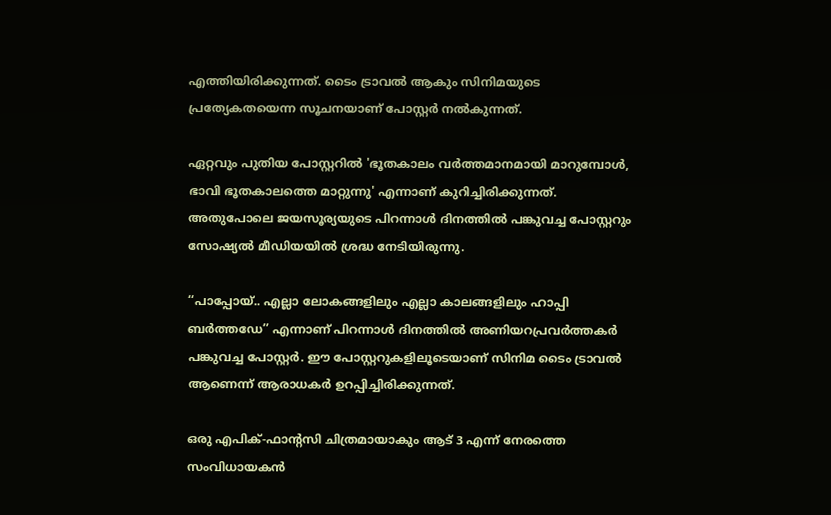എത്തിയിരിക്കുന്നത്. ടൈം ട്രാവൽ ആകും സിനിമയുടെ പ്രത്യേകതയെന്ന സൂചനയാണ് പോസ്റ്റർ നൽകുന്നത്.

ഏറ്റവും പുതിയ പോസ്റ്ററിൽ 'ഭൂതകാലം വർത്തമാനമായി മാറുമ്പോൾ, ഭാവി ഭൂതകാലത്തെ മാറ്റുന്നു' എന്നാണ് കുറിച്ചിരിക്കുന്നത്. അതുപോലെ ജയസൂര്യയുടെ പിറന്നാൾ ദിനത്തിൽ പങ്കുവച്ച പോസ്റ്ററും സോഷ്യൽ മീഡിയയിൽ ശ്രദ്ധ നേടിയിരുന്നു.

‘‘പാപ്പോയ്.. എല്ലാ ലോകങ്ങളിലും എല്ലാ കാലങ്ങളിലും ഹാപ്പി ബർത്തഡേ’’ എന്നാണ് പിറന്നാൾ ദിനത്തിൽ അണിയറപ്രവർത്തകർ പങ്കുവച്ച പോസ്റ്റർ. ഈ പോസ്റ്ററുകളിലൂടെയാണ് സിനിമ ടൈം ട്രാവൽ ആണെന്ന് ആരാധകർ ഉറപ്പിച്ചിരിക്കുന്നത്.

ഒരു എപിക്-ഫാന്‍റസി ചിത്രമായാകും ആട് 3 എന്ന് നേരത്തെ സംവിധായകൻ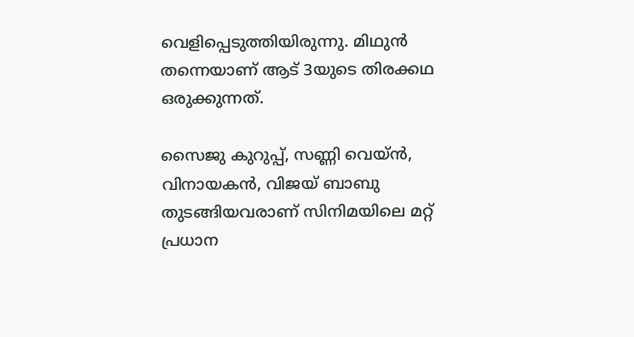വെളിപ്പെടുത്തിയിരുന്നു. മിഥുൻ തന്നെയാണ് ആട് 3യുടെ തിരക്കഥ ഒരുക്കുന്നത്.

സൈജു കുറുപ്പ്, സണ്ണി വെയ്ൻ, വിനായകൻ, വിജയ് ബാബു തുടങ്ങിയവരാണ് സിനിമയിലെ മറ്റ്‌ പ്രധാന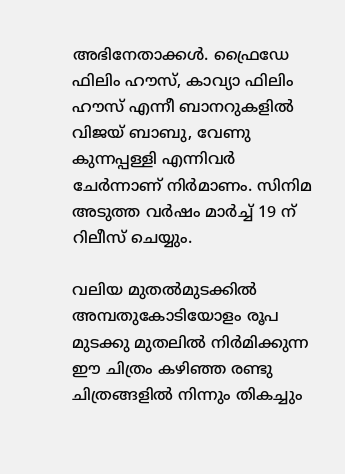അഭിനേതാക്കൾ. ഫ്രൈഡേ ഫിലിം ഹൗസ്, കാവ്യാ ഫിലിം ഹൗസ് എന്നീ ബാനറുകളിൽ വിജയ് ബാബു, വേണു കുന്നപ്പള്ളി എന്നിവർ ചേർന്നാണ് നിർമാണം. സിനിമ അടുത്ത വർഷം മാർച്ച് 19 ന് റിലീസ് ചെയ്യും.

വലിയ മുതൽമുടക്കിൽ അമ്പതുകോടിയോളം രൂപ മുടക്കു മുതലിൽ നിർമിക്കുന്ന ഈ ചിത്രം കഴിഞ്ഞ രണ്ടു ചിത്രങ്ങളിൽ നിന്നും തികച്ചും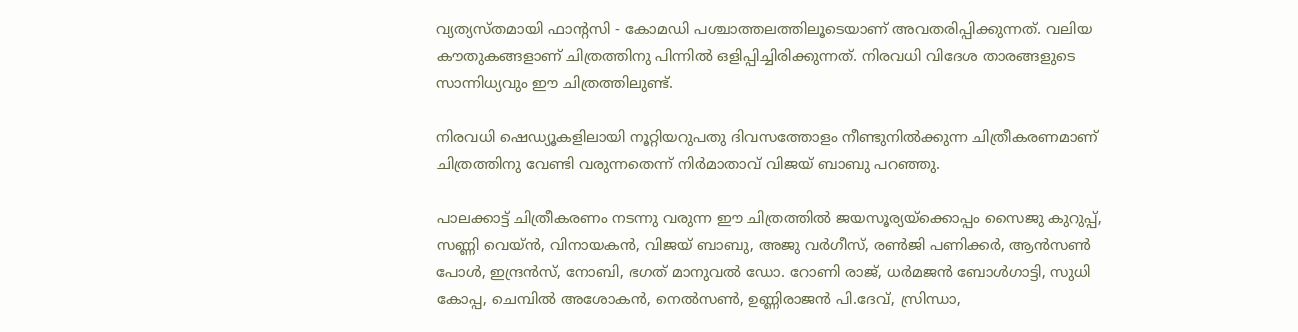വ്യത്യസ്തമായി ഫാന്‍റസി - കോമഡി പശ്ചാത്തലത്തിലൂടെയാണ് അവതരിപ്പിക്കുന്നത്. വലിയ കൗതുകങ്ങളാണ് ചിത്രത്തിനു പിന്നിൽ ഒളിപ്പിച്ചിരിക്കുന്നത്. നിരവധി വിദേശ താരങ്ങളുടെ സാന്നിധ്യവും ഈ ചിത്രത്തിലുണ്ട്.

നിരവധി ഷെഡ്യൂകളിലായി നൂറ്റിയറുപതു ദിവസത്തോളം നീണ്ടുനിൽക്കുന്ന ചിത്രീകരണമാണ് ചിത്രത്തിനു വേണ്ടി വരുന്നതെന്ന് നിർമാതാവ് വിജയ് ബാബു പറഞ്ഞു.

പാലക്കാട്ട് ചിത്രീകരണം നടന്നു വരുന്ന ഈ ചിത്രത്തിൽ ജയസൂര്യയ്ക്കൊപ്പം സൈജു കുറുപ്പ്, സണ്ണി വെയ്ൻ, വിനായകൻ, വിജയ് ബാബു, അജു വർഗീസ്, രൺജി പണിക്കർ, ആൻസൺ പോൾ, ഇന്ദ്രൻസ്, നോബി, ഭഗത് മാനുവൽ ഡോ. റോണി രാജ്, ധർമജൻ ബോൾഗാട്ടി, സുധി കോപ്പ, ചെമ്പിൽ അശോകൻ, നെൽസൺ, ഉണ്ണിരാജൻ പി.ദേവ്, സ്രിന്ധാ,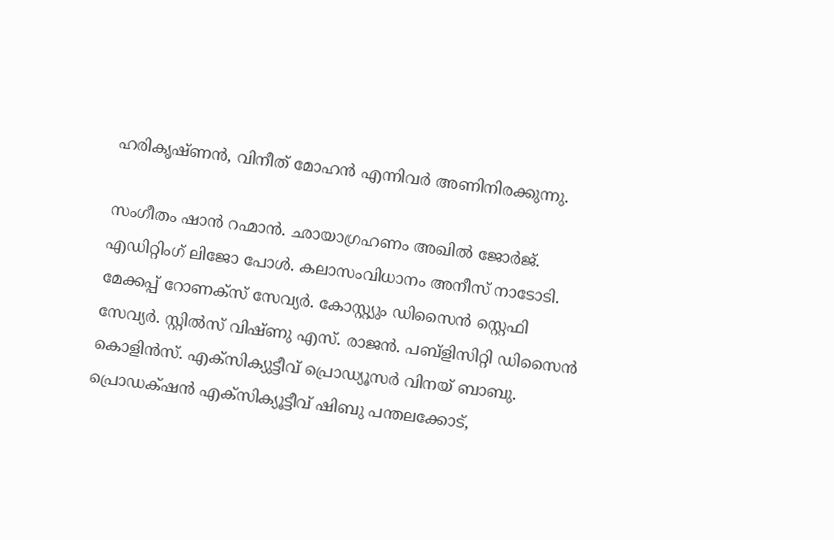ഹരികൃഷ്ണൻ, വിനീത് മോഹൻ എന്നിവർ അണിനിരക്കുന്നു.

സംഗീതം ഷാൻ റഹ്മാൻ. ഛായാഗ്രഹണം അഖിൽ ജോർജ്. എഡിറ്റിംഗ് ലിജോ പോൾ. കലാസംവിധാനം അനീസ് നാടോടി. മേക്കപ്പ് റോണക്സ് സേവ്യർ. കോസ്റ്റ്യും ഡിസൈൻ സ്റ്റെഫി സേവ്യർ. സ്റ്റിൽസ് വിഷ്ണു എസ്. രാജൻ. പബ്ളിസിറ്റി ഡിസൈൻ കൊളിൻസ്. എക്സിക്യുട്ടീവ് പ്രൊഡ്യൂസർ വിനയ് ബാബു. പ്രൊഡക്‌ഷൻ എക്സിക്യൂട്ടീവ് ഷിബു പന്തലക്കോട്,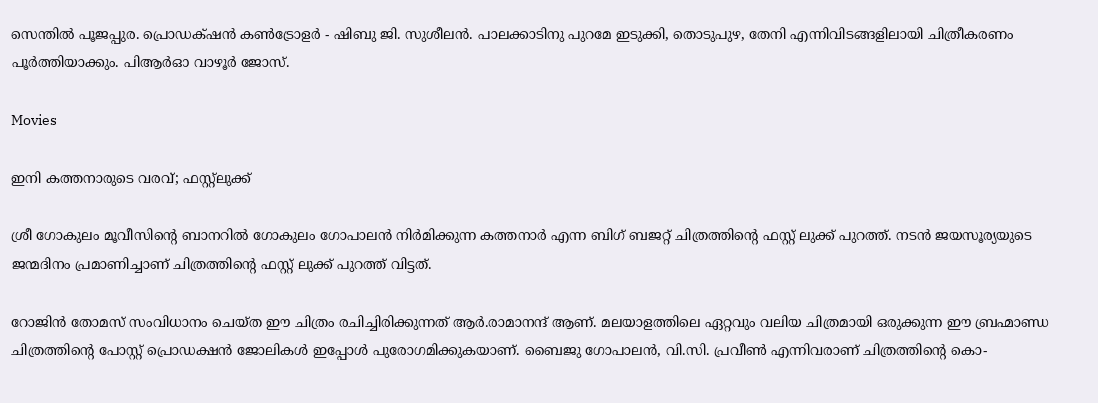സെന്തിൽ പൂജപ്പുര. പ്രൊഡക്‌ഷൻ കൺട്രോളർ - ഷിബു ജി. സുശീലൻ. പാലക്കാടിനു പുറമേ ഇടുക്കി, തൊടുപുഴ, തേനി എന്നിവിടങ്ങളിലായി ചിത്രീകരണം പൂർത്തിയാക്കും. പിആർഓ വാഴൂർ ജോസ്.

Movies

ഇനി കത്തനാരുടെ വരവ്; ഫസ്റ്റ്ലുക്ക്

ശ്രീ ഗോകുലം മൂവീസിന്‍റെ ബാനറിൽ ഗോകുലം ഗോപാലൻ നിർമിക്കുന്ന കത്തനാർ എന്ന ബിഗ് ബജറ്റ് ചിത്രത്തിന്‍റെ ഫസ്റ്റ് ലുക്ക് പുറത്ത്. നടൻ ജയസൂര്യയുടെ ജന്മദിനം പ്രമാണിച്ചാണ് ചിത്രത്തിന്‍റെ ഫസ്റ്റ് ലുക്ക് പുറത്ത് വിട്ടത്.

റോജിൻ തോമസ് സംവിധാനം ചെയ്ത ഈ ചിത്രം രചിച്ചിരിക്കുന്നത് ആർ.രാമാനന്ദ് ആണ്. മലയാളത്തിലെ ഏറ്റവും വലിയ ചിത്രമായി ഒരുക്കുന്ന ഈ ബ്രഹ്മാണ്ഡ ചിത്രത്തിന്‍റെ പോസ്റ്റ് പ്രൊഡക്ഷൻ ജോലികൾ ഇപ്പോൾ പുരോഗമിക്കുകയാണ്. ബൈജു ഗോപാലൻ, വി.സി. പ്രവീൺ എന്നിവരാണ് ചിത്രത്തിന്‍റെ കൊ-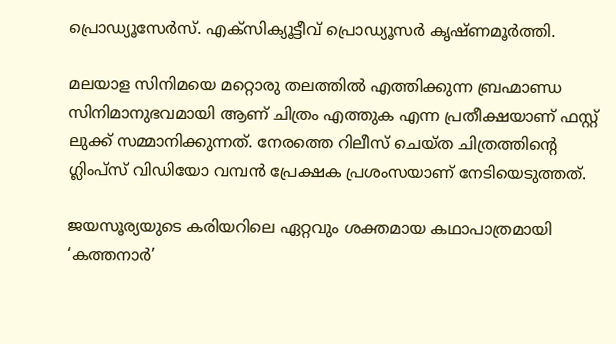പ്രൊഡ്യൂസേർസ്. എക്സിക്യൂട്ടീവ് പ്രൊഡ്യൂസർ കൃഷ്ണമൂർത്തി.

മലയാള സിനിമയെ മറ്റൊരു തലത്തിൽ എത്തിക്കുന്ന ബ്രഹ്മാണ്ഡ സിനിമാനുഭവമായി ആണ് ചിത്രം എത്തുക എന്ന പ്രതീക്ഷയാണ് ഫസ്റ്റ് ലുക്ക് സമ്മാനിക്കുന്നത്. നേരത്തെ റിലീസ് ചെയ്ത ചിത്രത്തിന്‍റെ ഗ്ലിംപ്സ് വിഡിയോ വമ്പൻ പ്രേക്ഷക പ്രശംസയാണ് നേടിയെടുത്തത്.

ജയസൂര്യയുടെ കരിയറിലെ ഏറ്റവും ശക്തമായ കഥാപാത്രമായി ‘കത്തനാർ’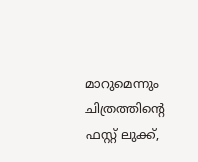മാറുമെന്നും ചിത്രത്തിന്‍റെ ഫസ്റ്റ് ലുക്ക്,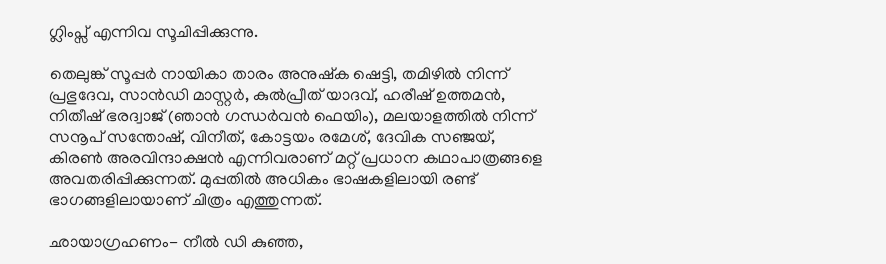ഗ്ലിംപ്സ് എന്നിവ സൂചിപ്പിക്കുന്നു.

തെലുങ്ക് സൂപ്പർ നായികാ താരം അനുഷ്ക ഷെട്ടി, തമിഴിൽ നിന്ന് പ്രഭുദേവ, സാൻഡി മാസ്റ്റർ, കുൽപ്രീത് യാദവ്, ഹരീഷ് ഉത്തമൻ, നിതീഷ് ഭരദ്വാജ് (ഞാൻ ഗന്ധർവൻ ഫെയിം), മലയാളത്തിൽ നിന്ന് സനൂപ് സന്തോഷ്, വിനീത്, കോട്ടയം രമേശ്, ദേവിക സഞ്ജയ്, കിരണ്‍ അരവിന്ദാക്ഷൻ എന്നിവരാണ് മറ്റ് പ്രധാന കഥാപാത്രങ്ങളെ അവതരിപ്പിക്കുന്നത്. മുപ്പതിൽ അധികം ഭാഷകളിലായി രണ്ട് ഭാഗങ്ങളിലായാണ് ചിത്രം എത്തുന്നത്.

ഛായാഗ്രഹണം- നീൽ ഡി കുഞ്ഞ,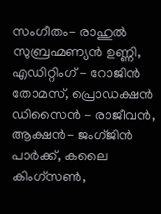സംഗീതം- രാഹുൽ സുബ്രഹ്മണ്യൻ ഉണ്ണി, എഡിറ്റിംഗ് - റോജിൻ തോമസ്, പ്രൊഡക്ഷൻ ഡിസൈൻ - രാജീവൻ, ആക്ഷൻ- ജംഗ്ജിൻ പാർക്ക്, കലൈ കിംഗ്സൺ,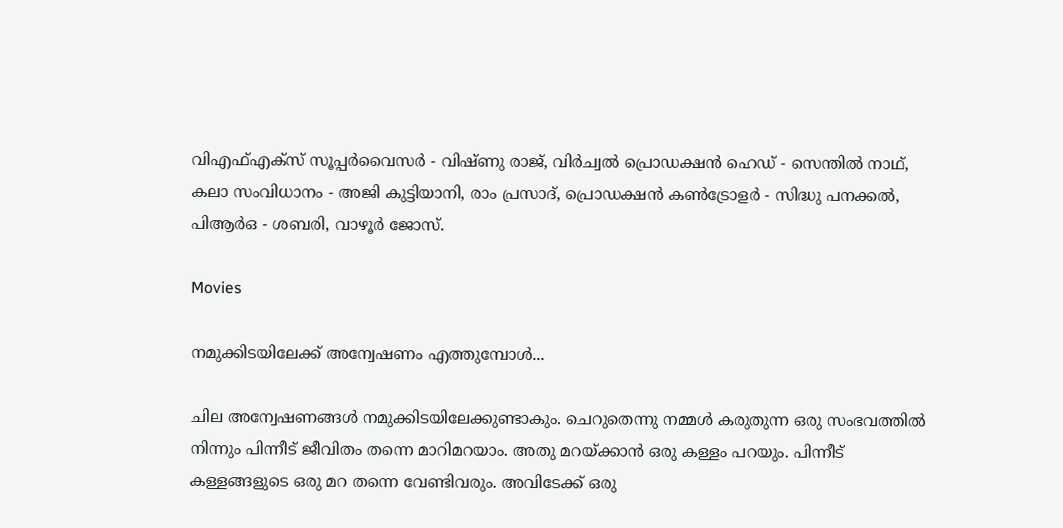വിഎഫ്എക്സ് സൂപ്പർവൈസർ - വിഷ്ണു രാജ്, വിർച്വൽ പ്രൊഡക്ഷൻ ഹെഡ് - സെന്തിൽ നാഥ്, കലാ സംവിധാനം - അജി കുട്ടിയാനി, രാം പ്രസാദ്, പ്രൊഡക്ഷൻ കൺട്രോളർ - സിദ്ധു പനക്കൽ, പിആർഒ - ശബരി, വാഴൂർ ജോസ്.

Movies

നമുക്കിടയിലേക്ക് അന്വേഷണം എത്തുമ്പോൾ...

ചില അന്വേഷണങ്ങൾ നമുക്കിടയിലേക്കുണ്ടാകും. ചെറുതെന്നു നമ്മൾ കരുതുന്ന ഒരു സംഭവത്തിൽ നിന്നും പിന്നീട് ജീവിതം തന്നെ മാറിമറയാം. അതു മറയ്ക്കാൻ ഒരു കള്ളം പറയും. പിന്നീട് കള്ളങ്ങളുടെ ഒരു മറ തന്നെ വേണ്ടിവരും. അവിടേക്ക് ഒരു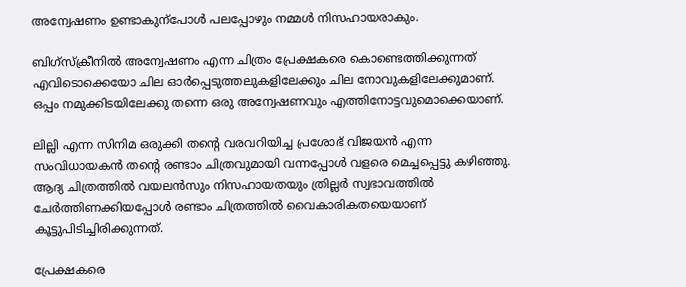അന്വേഷണം ഉണ്ടാകുന്പോൾ പലപ്പോഴും നമ്മൾ നിസഹായരാകും.

ബിഗ്സ്ക്രീനിൽ അന്വേഷണം എന്ന ചിത്രം പ്രേക്ഷകരെ കൊണ്ടെത്തിക്കുന്നത് എവിടൊക്കെയോ ചില ഓർപ്പെടുത്തലുകളിലേക്കും ചില നോവുകളിലേക്കുമാണ്. ഒപ്പം നമുക്കിടയിലേക്കു തന്നെ ഒരു അന്വേഷണവും എത്തിനോട്ടവുമൊക്കെയാണ്.

ലില്ലി എന്ന സിനിമ ഒരുക്കി തന്‍റെ വരവറിയിച്ച പ്രശോഭ് വിജയൻ എന്ന സംവിധായകൻ തന്‍റെ രണ്ടാം ചിത്രവുമായി വന്നപ്പോൾ വളരെ മെച്ചപ്പെട്ടു കഴിഞ്ഞു. ആദ്യ ചിത്രത്തിൽ വയലൻസും നിസഹായതയും ത്രില്ലർ സ്വഭാവത്തിൽ ചേർത്തിണക്കിയപ്പോൾ രണ്ടാം ചിത്രത്തിൽ വൈകാരികതയെയാണ് കൂട്ടുപിടിച്ചിരിക്കുന്നത്.

പ്രേക്ഷകരെ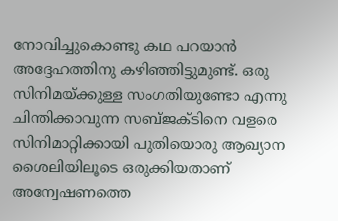നോവിച്ചുകൊണ്ടു കഥ പറയാൻ അദ്ദേഹത്തിനു കഴിഞ്ഞിട്ടുമുണ്ട്. ഒരു സിനിമയ്ക്കുള്ള സംഗതിയുണ്ടോ എന്നു ചിന്തിക്കാവുന്ന സബ്ജക്‌ടിനെ വളരെ സിനിമാറ്റിക്കായി പുതിയൊരു ആഖ്യാന ശൈലിയിലൂടെ ഒരുക്കിയതാണ് അന്വേഷണത്തെ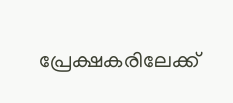പ്രേക്ഷകരിലേക്ക്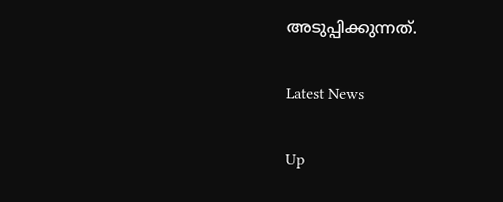അടുപ്പിക്കുന്നത്.

Latest News

Up